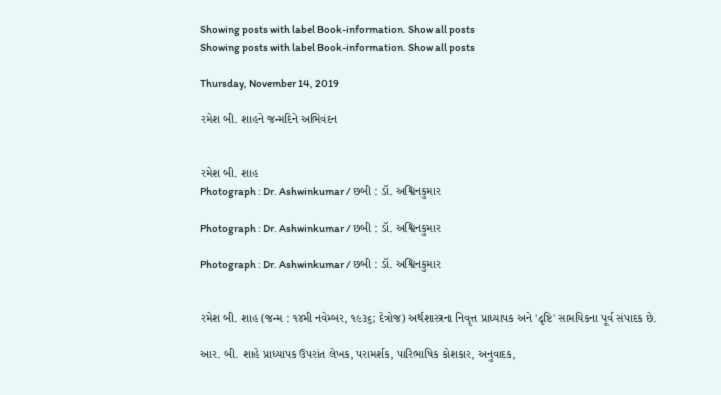Showing posts with label Book-information. Show all posts
Showing posts with label Book-information. Show all posts

Thursday, November 14, 2019

રમેશ બી. શાહને જન્મદિને અભિવંદન


રમેશ બી. શાહ
Photograph : Dr. Ashwinkumar / છબી : ડૉ. અશ્વિનકુમાર

Photograph : Dr. Ashwinkumar / છબી : ડૉ. અશ્વિનકુમાર

Photograph : Dr. Ashwinkumar / છબી : ડૉ. અશ્વિનકુમાર


રમેશ બી. શાહ (જન્મ : ૧૪મી નવેમ્બર, ૧૯૩૬; દેત્રોજ) અર્થશાસ્ત્રના નિવૃત્ત પ્રાધ્યાપક અને 'દૃષ્ટિ' સામયિકના પૂર્વ સંપાદક છે.

આર. બી. શાહે પ્રાધ્યાપક ઉપરાંત લેખક, પરામર્શક, પારિભાષિક કોશકાર, અનુવાદક,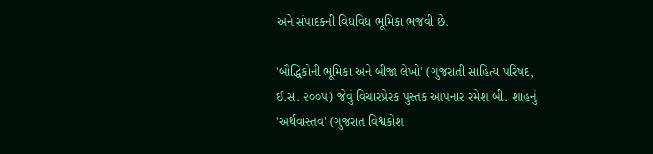અને સંપાદકની વિધવિધ ભૂમિકા ભજવી છે.

'બૌદ્ધિકોની ભૂમિકા અને બીજા લેખો' (ગુજરાતી સાહિત્ય પરિષદ, ઈ.સ. ૨૦૦૫) જેવું વિચારપ્રેરક પુસ્તક આપનાર રમેશ બી. શાહનું 'અર્થવાસ્તવ' (ગુજરાત વિશ્વકોશ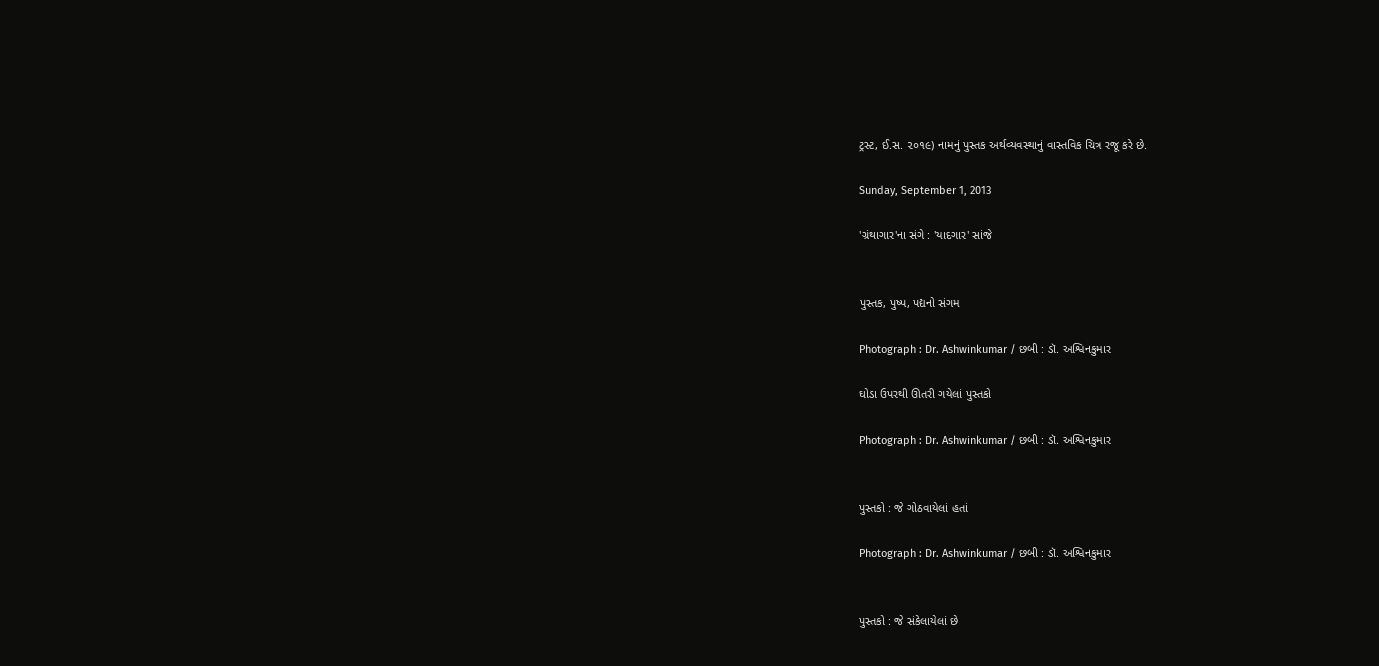ટ્રસ્ટ, ઈ.સ. ૨૦૧૯) નામનું પુસ્તક અર્થવ્યવસ્થાનું વાસ્તવિક ચિત્ર રજૂ કરે છે.

Sunday, September 1, 2013

'ગ્રંથાગાર'ના સંગે : 'યાદગાર' સાંજે


પુસ્તક, પુષ્પ, પદ્યનો સંગમ

Photograph : Dr. Ashwinkumar / છબી : ડૉ. અશ્વિનકુમાર

ઘોડા ઉપરથી ઊતરી ગયેલાં પુસ્તકો

Photograph : Dr. Ashwinkumar / છબી : ડૉ. અશ્વિનકુમાર


પુસ્તકો : જે ગોઠવાયેલાં હતાં

Photograph : Dr. Ashwinkumar / છબી : ડૉ. અશ્વિનકુમાર


પુસ્તકો : જે સંકેલાયેલાં છે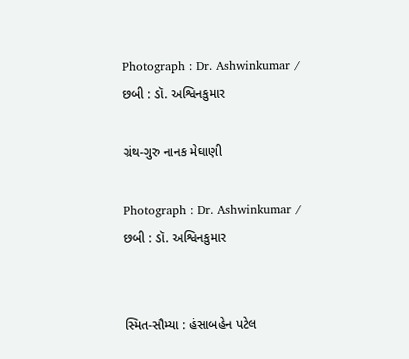Photograph : Dr. Ashwinkumar / છબી : ડૉ. અશ્વિનકુમાર

ગ્રંથ-ગુરુ નાનક મેઘાણી

Photograph : Dr. Ashwinkumar / છબી : ડૉ. અશ્વિનકુમાર


સ્મિત-સૌમ્યા : હંસાબહેન પટેલ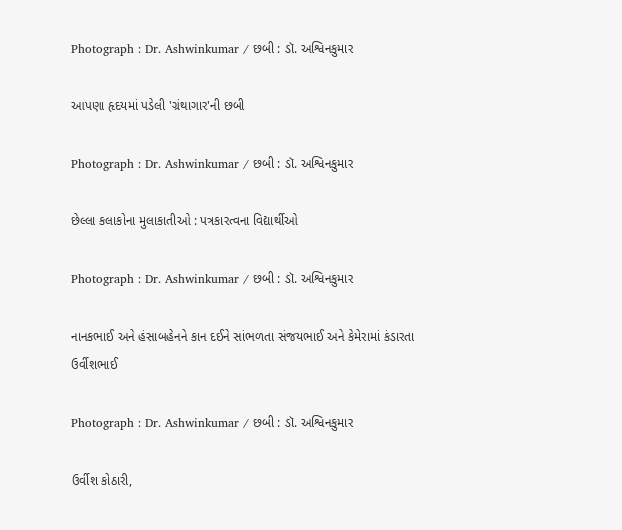Photograph : Dr. Ashwinkumar / છબી : ડૉ. અશ્વિનકુમાર

આપણા હૃદયમાં પડેલી 'ગ્રંથાગાર'ની છબી

Photograph : Dr. Ashwinkumar / છબી : ડૉ. અશ્વિનકુમાર

છેલ્લા કલાકોના મુલાકાતીઓ : પત્રકારત્વના વિદ્યાર્થીઓ

Photograph : Dr. Ashwinkumar / છબી : ડૉ. અશ્વિનકુમાર

નાનકભાઈ અને હંસાબહેનને કાન દઈને સાંભળતા સંજયભાઈ અને કેમેરામાં કંડારતા ઉર્વીશભાઈ

Photograph : Dr. Ashwinkumar / છબી : ડૉ. અશ્વિનકુમાર

ઉર્વીશ કોઠારી,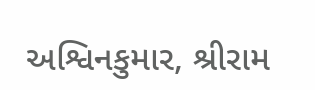અશ્વિનકુમાર, શ્રીરામ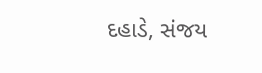દહાડે, સંજય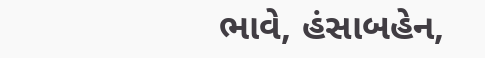ભાવે, હંસાબહેન,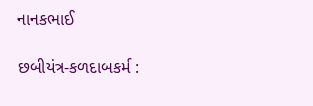નાનકભાઈ

છબીયંત્ર-કળદાબકર્મ :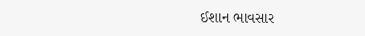ઈશાન ભાવસાર